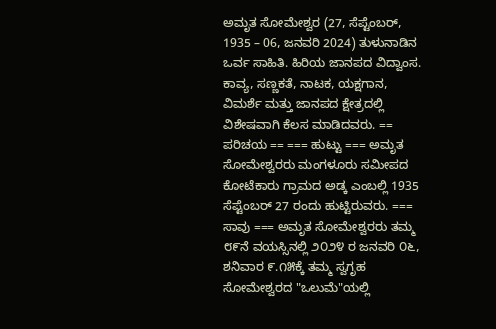ಅಮೃತ ಸೋಮೇಶ್ವರ (27, ಸೆಪ್ಟೆಂಬರ್, 1935 – 06, ಜನವರಿ 2024) ತುಳುನಾಡಿನ ಒರ್ವ ಸಾಹಿತಿ. ಹಿರಿಯ ಜಾನಪದ ವಿದ್ವಾಂಸ. ಕಾವ್ಯ, ಸಣ್ಣಕತೆ, ನಾಟಕ, ಯಕ್ಷಗಾನ, ವಿಮರ್ಶೆ ಮತ್ತು ಜಾನಪದ ಕ್ಷೇತ್ರದಲ್ಲಿ ವಿಶೇಷವಾಗಿ ಕೆಲಸ ಮಾಡಿದವರು. == ಪರಿಚಯ == === ಹುಟ್ಟು === ಅಮೃತ ಸೋಮೇಶ್ವರರು ಮಂಗಳೂರು ಸಮೀಪದ ಕೋಟೆಕಾರು ಗ್ರಾಮದ ಅಡ್ಕ ಎಂಬಲ್ಲಿ 1935 ಸೆಪ್ಟೆಂಬರ್ 27 ರಂದು ಹುಟ್ಟಿರುವರು. === ಸಾವು === ಅಮೃತ ಸೋಮೇಶ್ವರರು ತಮ್ಮ ೮೯ನೆ ವಯಸ್ಸಿನಲ್ಲಿ ೨೦೨೪ ರ ಜನವರಿ ೦೬, ಶನಿವಾರ ೯.೧೫ಕ್ಕೆ ತಮ್ಮ ಸ್ವಗೃಹ ಸೋಮೇಶ್ವರದ "ಒಲುಮೆ"ಯಲ್ಲಿ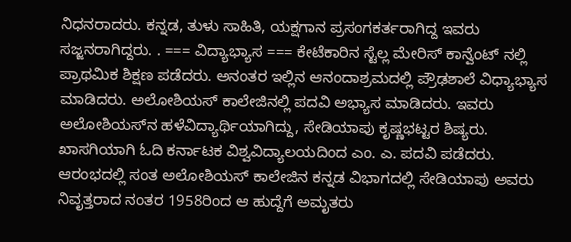ನಿಧನರಾದರು. ಕನ್ನಡ, ತುಳು ಸಾಹಿತಿ, ಯಕ್ಷಗಾನ ಪ್ರಸಂಗಕರ್ತರಾಗಿದ್ದ ಇವರು ಸಜ್ಜನರಾಗಿದ್ದರು. . === ವಿದ್ಯಾಭ್ಯಾಸ === ಕೇಟೆಕಾರಿನ ಸ್ಟೆಲ್ಲ ಮೇರಿಸ್ ಕಾನ್ವೆಂಟ್ ನಲ್ಲಿ ಪ್ರಾಥಮಿಕ ಶಿಕ್ಷಣ ಪಡೆದರು. ಅನಂತರ ಇಲ್ಲಿನ ಆನಂದಾಶ್ರಮದಲ್ಲಿ ಪ್ರೌಢಶಾಲೆ ವಿಧ್ಯಾಭ್ಯಾಸ ಮಾಡಿದರು. ಅಲೋಶಿಯಸ್ ಕಾಲೇಜಿನಲ್ಲಿ ಪದವಿ ಅಭ್ಯಾಸ ಮಾಡಿದರು. ಇವರು ಅಲೋಶಿಯಸ್‌ನ ಹಳೆವಿದ್ಯಾರ್ಥಿಯಾಗಿದ್ದು, ಸೇಡಿಯಾಪು ಕೃಷ್ಣಭಟ್ಟರ ಶಿಷ್ಯರು. ಖಾಸಗಿಯಾಗಿ ಓದಿ ಕರ್ನಾಟಕ ವಿಶ್ವವಿದ್ಯಾಲಯದಿಂದ ಎಂ. ಎ. ಪದವಿ ಪಡೆದರು. ಆರಂಭದಲ್ಲಿ ಸಂತ ಅಲೋಶಿಯಸ್ ಕಾಲೇಜಿನ ಕನ್ನಡ ವಿಭಾಗದಲ್ಲಿ ಸೇಡಿಯಾಪು ಅವರು ನಿವೃತ್ತರಾದ ನಂತರ 1958ರಿಂದ ಆ ಹುದ್ದೆಗೆ ಅಮೃತರು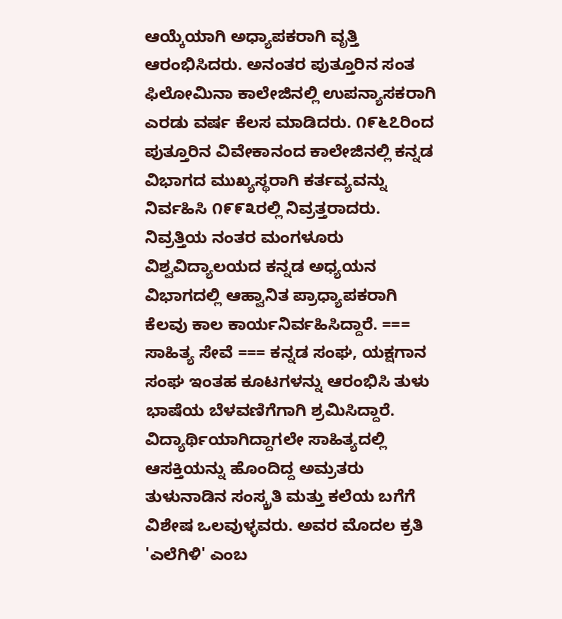ಆಯ್ಕೆಯಾಗಿ ಅಧ್ಯಾಪಕರಾಗಿ ವೃತ್ತಿ ಆರಂಭಿಸಿದರು. ಅನಂತರ ಪುತ್ತೂರಿನ ಸಂತ ಫಿಲೋಮಿನಾ ಕಾಲೇಜಿನಲ್ಲಿ ಉಪನ್ಯಾಸಕರಾಗಿ ಎರಡು ವರ್ಷ ಕೆಲಸ ಮಾಡಿದರು. ೧೯೬೭ರಿಂದ ಪುತ್ತೂರಿನ ವಿವೇಕಾನಂದ ಕಾಲೇಜಿನಲ್ಲಿ ಕನ್ನಡ ವಿಭಾಗದ ಮುಖ್ಯಸ್ಥರಾಗಿ ಕರ್ತವ್ಯವನ್ನು ನಿರ್ವಹಿಸಿ ೧೯೯೩ರಲ್ಲಿ ನಿವ್ರತ್ತರಾದರು. ನಿವ್ರತ್ತಿಯ ನಂತರ ಮಂಗಳೂರು ವಿಶ್ವವಿದ್ಯಾಲಯದ ಕನ್ನಡ ಅಧ್ಯಯನ ವಿಭಾಗದಲ್ಲಿ ಆಹ್ವಾನಿತ ಪ್ರಾಧ್ಯಾಪಕರಾಗಿ ಕೆಲವು ಕಾಲ ಕಾರ್ಯನಿರ್ವಹಿಸಿದ್ದಾರೆ. === ಸಾಹಿತ್ಯ ಸೇವೆ === ಕನ್ನಡ ಸಂಘ, ಯಕ್ಷಗಾನ ಸಂಘ ಇಂತಹ ಕೂಟಗಳನ್ನು ಆರಂಭಿಸಿ ತುಳು ಭಾಷೆಯ ಬೆಳವಣಿಗೆಗಾಗಿ ಶ್ರಮಿಸಿದ್ದಾರೆ. ವಿದ್ಯಾರ್ಥಿಯಾಗಿದ್ದಾಗಲೇ ಸಾಹಿತ್ಯದಲ್ಲಿ ಆಸಕ್ತಿಯನ್ನು ಹೊಂದಿದ್ದ ಅಮ್ರತರು ತುಳುನಾಡಿನ ಸಂಸ್ಕ್ರತಿ ಮತ್ತು ಕಲೆಯ ಬಗೆಗೆ ವಿಶೇಷ ಒಲವುಳ್ಳವರು. ಅವರ ಮೊದಲ ಕ್ರತಿ 'ಎಲೆಗಿಳಿ' ಎಂಬ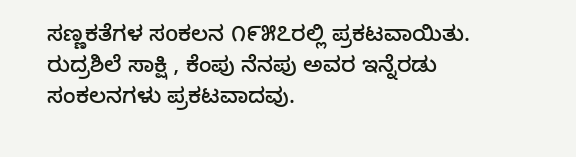ಸಣ್ಣಕತೆಗಳ ಸoಕಲನ ೧೯೫೭ರಲ್ಲಿ ಪ್ರಕಟವಾಯಿತು. ರುದ್ರಶಿಲೆ ಸಾಕ್ಷಿ , ಕೆಂಪು ನೆನಪು ಅವರ ಇನ್ನೆರಡು ಸಂಕಲನಗಳು ಪ್ರಕಟವಾದವು.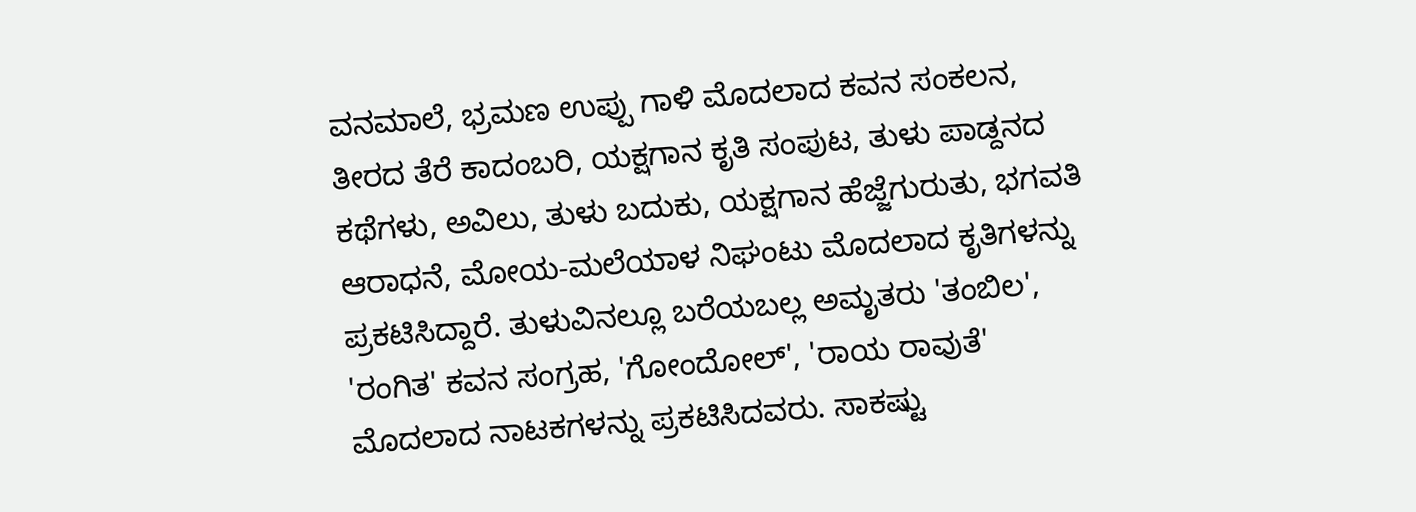ವನಮಾಲೆ, ಭ್ರಮಣ ಉಪ್ಪು ಗಾಳಿ ಮೊದಲಾದ ಕವನ ಸಂಕಲನ, ತೀರದ ತೆರೆ ಕಾದಂಬರಿ, ಯಕ್ಷಗಾನ ಕೃತಿ ಸಂಪುಟ, ತುಳು ಪಾಡ್ದನದ ಕಥೆಗಳು, ಅವಿಲು, ತುಳು ಬದುಕು, ಯಕ್ಷಗಾನ ಹೆಜ್ಜೆಗುರುತು, ಭಗವತಿ ಆರಾಧನೆ, ಮೋಯ-ಮಲೆಯಾಳ ನಿಘಂಟು ಮೊದಲಾದ ಕೃತಿಗಳನ್ನು ಪ್ರಕಟಿಸಿದ್ದಾರೆ. ತುಳುವಿನಲ್ಲೂ ಬರೆಯಬಲ್ಲ ಅಮೃತರು 'ತಂಬಿಲ', 'ರಂಗಿತ' ಕವನ ಸಂಗ್ರಹ, 'ಗೋಂದೋಲ್', 'ರಾಯ ರಾವುತೆ' ಮೊದಲಾದ ನಾಟಕಗಳನ್ನು ಪ್ರಕಟಿಸಿದವರು. ಸಾಕಷ್ಟು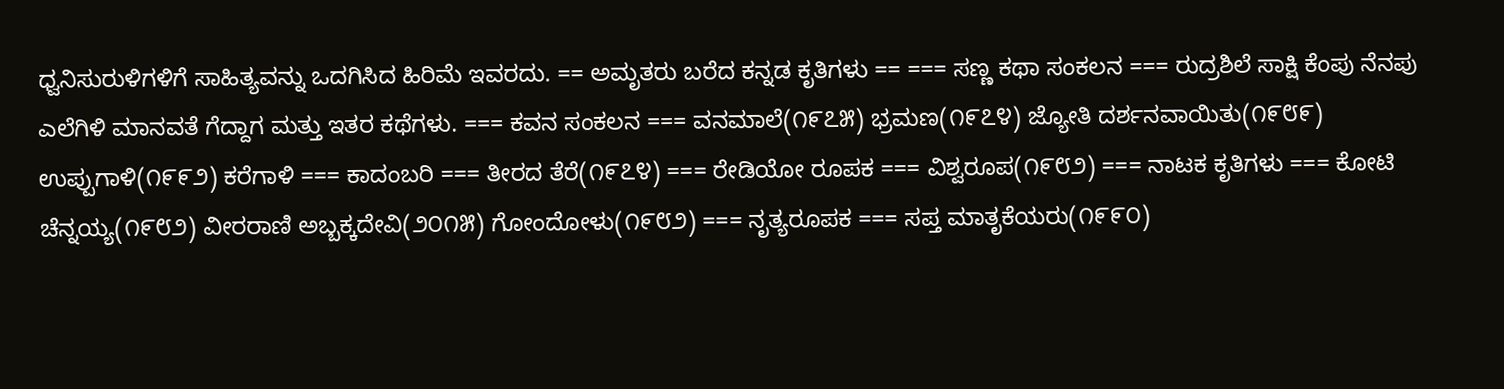ಧ್ವನಿಸುರುಳಿಗಳಿಗೆ ಸಾಹಿತ್ಯವನ್ನು ಒದಗಿಸಿದ ಹಿರಿಮೆ ಇವರದು. == ಅಮೃತರು ಬರೆದ ಕನ್ನಡ ಕೃತಿಗಳು == === ಸಣ್ಣ ಕಥಾ ಸಂಕಲನ === ರುದ್ರಶಿಲೆ ಸಾಕ್ಷಿ ಕೆಂಪು ನೆನಪು ಎಲೆಗಿಳಿ ಮಾನವತೆ ಗೆದ್ದಾಗ ಮತ್ತು ಇತರ ಕಥೆಗಳು. === ಕವನ ಸಂಕಲನ === ವನಮಾಲೆ(೧೯೭೫) ಭ್ರಮಣ(೧೯೭೪) ಜ್ಯೋತಿ ದರ್ಶನವಾಯಿತು(೧೯೮೯) ಉಪ್ಪುಗಾಳಿ(೧೯೯೨) ಕರೆಗಾಳಿ === ಕಾದಂಬರಿ === ತೀರದ ತೆರೆ(೧೯೭೪) === ರೇಡಿಯೋ ರೂಪಕ === ವಿಶ್ವರೂಪ(೧೯೮೨) === ನಾಟಕ ಕೃತಿಗಳು === ಕೋಟಿ ಚೆನ್ನಯ್ಯ(೧೯೮೨) ವೀರರಾಣಿ ಅಬ್ಬಕ್ಕದೇವಿ(೨೦೧೫) ಗೋಂದೋಳು(೧೯೮೨) === ನೃತ್ಯರೂಪಕ === ಸಪ್ತ ಮಾತೃಕೆಯರು(೧೯೯೦)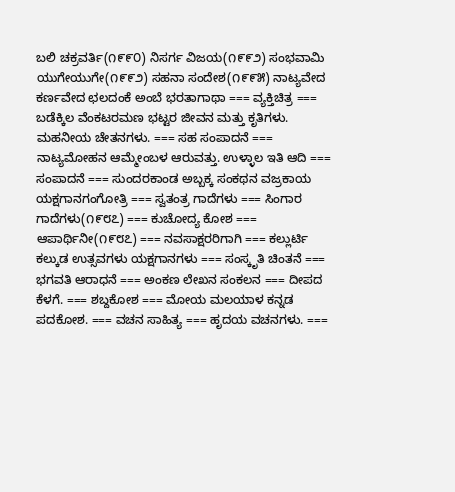ಬಲಿ ಚಕ್ರವರ್ತಿ(೧೯೯೦) ನಿಸರ್ಗ ವಿಜಯ(೧೯೯೨) ಸಂಭವಾಮಿ ಯುಗೇಯುಗೇ(೧೯೯೨) ಸಹನಾ ಸಂದೇಶ(೧೯೯೫) ನಾಟ್ಯವೇದ ಕರ್ಣವೇದ ಛಲದಂಕೆ ಅಂಬೆ ಭರತಾಗಾಥಾ === ವ್ಯಕ್ತಿಚಿತ್ರ === ಬಡೆಕ್ಕಿಲ ವೆಂಕಟರಮಣ ಭಟ್ಟರ ಜೀವನ ಮತ್ತು ಕೃತಿಗಳು. ಮಹನೀಯ ಚೇತನಗಳು. === ಸಹ ಸಂಪಾದನೆ === ನಾಟ್ಯಮೋಹನ ಆಮ್ಮೇಂಬಳ ಆರುವತ್ತು. ಉಳ್ಳಾಲ ಇತಿ ಆದಿ === ಸಂಪಾದನೆ === ಸುಂದರಕಾಂಡ ಅಬ್ಬಕ್ಕ ಸಂಕಥನ ವಜ್ರಕಾಯ ಯಕ್ಷಗಾನಗಂಗೋತ್ರಿ === ಸ್ವತಂತ್ರ ಗಾದೆಗಳು === ಸಿಂಗಾರ ಗಾದೆಗಳು(೧೯೮೭) === ಕುಚೋದ್ಯ ಕೋಶ === ಆಪಾರ್ಥಿನೀ(೧೯೮೭) === ನವಸಾಕ್ಷರರಿಗಾಗಿ === ಕಲ್ಲುರ್ಟಿ ಕಲ್ಕುಡ ಉತ್ಸವಗಳು ಯಕ್ಷಗಾನಗಳು === ಸಂಸ್ಕೃತಿ ಚಿಂತನೆ === ಭಗವತಿ ಆರಾಧನೆ === ಅಂಕಣ ಲೇಖನ ಸಂಕಲನ === ದೀಪದ ಕೆಳಗೆ. === ಶಬ್ದಕೋಶ === ಮೋಯ ಮಲಯಾಳ ಕನ್ನಡ ಪದಕೋಶ. === ವಚನ ಸಾಹಿತ್ಯ === ಹೃದಯ ವಚನಗಳು. ===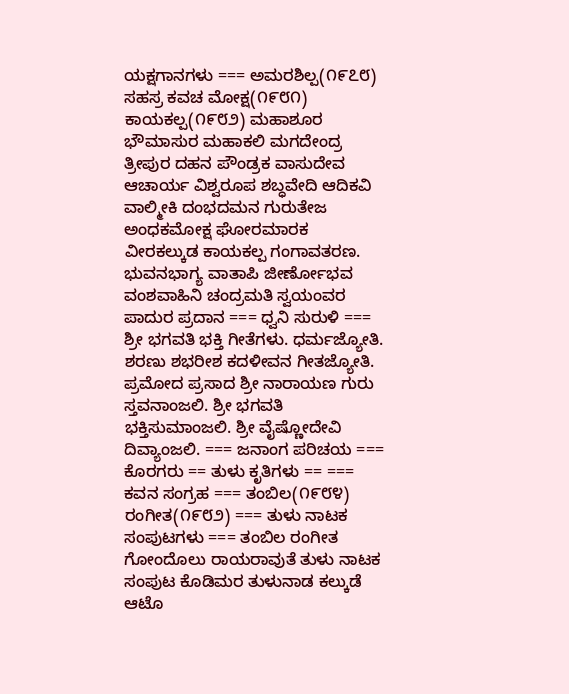ಯಕ್ಷಗಾನಗಳು === ಅಮರಶಿಲ್ಪ(೧೯೭೮) ಸಹಸ್ರ ಕವಚ ಮೋಕ್ಷ(೧೯೮೧) ಕಾಯಕಲ್ಪ(೧೯೮೨) ಮಹಾಶೂರ ಭೌಮಾಸುರ ಮಹಾಕಲಿ ಮಗದೇಂದ್ರ ತ್ರೀಪುರ ದಹನ ಪೌಂಡ್ರಕ ವಾಸುದೇವ ಆಚಾರ್ಯ ವಿಶ್ವರೂಪ ಶಬ್ಧವೇದಿ ಆದಿಕವಿ ವಾಲ್ಮೀಕಿ ದಂಭದಮನ ಗುರುತೇಜ ಅಂಧಕಮೋಕ್ಷ ಘೋರಮಾರಕ ವೀರಕಲ್ಕುಡ ಕಾಯಕಲ್ಪ ಗಂಗಾವತರಣ. ಭುವನಭಾಗ್ಯ ವಾತಾಪಿ ಜೀರ್ಣೋಭವ ವಂಶವಾಹಿನಿ ಚಂದ್ರಮತಿ ಸ್ವಯಂವರ ಪಾದುರ ಪ್ರದಾನ === ಧ‍್ವನಿ ಸುರುಳಿ === ಶ್ರೀ ಭಗವತಿ ಭಕ್ತಿ ಗೀತೆಗಳು. ಧರ್ಮಜ್ಯೋತಿ. ಶರಣು ಶಭರೀಶ ಕದಳೀವನ ಗೀತಜ್ಯೋತಿ. ಪ್ರಮೋದ ಪ್ರಸಾದ ಶ್ರೀ ನಾರಾಯಣ ಗುರು ಸ್ತವನಾಂಜಲಿ. ಶ್ರೀ ಭಗವತಿ ಭಕ್ತಿಸುಮಾಂಜಲಿ. ಶ್ರೀ ವೈಷ್ಣೋದೇವಿ ದಿವ್ಯಾಂಜಲಿ. === ಜನಾಂಗ ಪರಿಚಯ === ಕೊರಗರು == ತುಳು ಕೃತಿಗಳು == === ಕವನ ಸಂಗ್ರಹ === ತಂಬಿಲ(೧೯೮೪) ರಂಗೀತ(೧೯೮೨) === ತುಳು ನಾಟಕ ಸಂಪುಟಗಳು === ತಂಬಿಲ ರಂಗೀತ ಗೋಂದೊಲು ರಾಯರಾವುತೆ ತುಳು ನಾಟಕ ಸಂಪುಟ ಕೊಡಿಮರ ತುಳುನಾಡ ಕಲ್ಕುಡೆ ಆಟೊ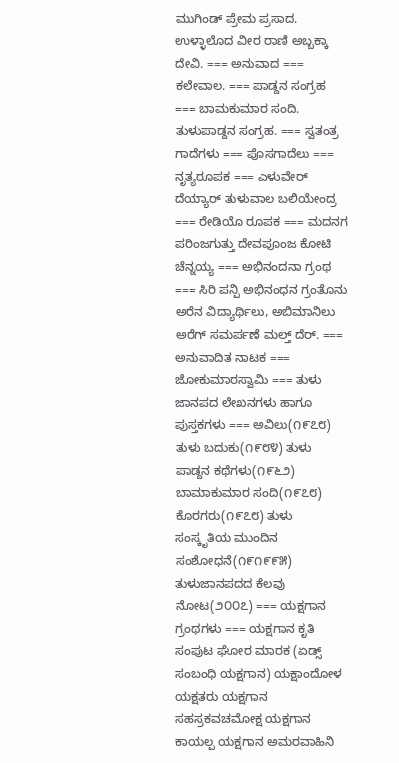ಮುಗಿಂಡ್ ಪ್ರೇಮ ಪ್ರಸಾದ. ಉಳ‍್ಳಾಲೊದ ವೀರ ರಾಣಿ ಅಬ್ಬಕ್ಕಾ ದೇವಿ. === ಅನುವಾದ === ಕಲೇವಾಲ. === ಪಾಡ್ದನ ಸಂಗ್ರಹ === ಬಾಮಕುಮಾರ ಸಂದಿ. ತುಳುಪಾಡ್ದನ ಸಂಗ್ರಹ. === ಸ್ವತಂತ್ರ ಗಾದೆಗಳು === ಪೊಸಗಾದೆಲು === ನೃತ್ಯರೂಪಕ === ಎಳುವೇರ್ ದೆಯ್ಯಾರ್ ತುಳುವಾಲ ಬಲಿಯೇಂದ್ರ === ರೇಡಿಯೊ ರೂಪಕ === ಮದನಗ ಪರಿಂಜಗುತ್ತು ದೇವಪೂಂಜ ಕೋಟಿ ಚೆನ್ನಯ್ಯ === ಅಭಿನಂದನಾ ಗ್ರಂಥ === ಸಿರಿ ಪನ್ಪಿ ಅಭಿನಂಧನ ಗ್ರಂತೊನು ಅರೆನ ವಿದ್ಯಾರ್ಥಿಲು, ಅಬಿಮಾನಿಲು ಅರೆಗ್ ಸಮರ್ಪಣೆ ಮಲ್ತ್ ದೆರ್. === ಅನುವಾದಿತ ನಾಟಕ === ಜೋಕುಮಾರಸ್ವಾಮಿ === ತುಳು ಜಾನಪದ ಲೇಖನಗಳು ಹಾಗೂ ಪುಸ್ತಕಗಳು === ಅವಿಲು(೧೯೭೮) ತುಳು ಬದುಕು(೧೯೮೪) ತುಳು ಪಾಡ್ದನ ಕಥೆಗಳು(೧೯೬೨) ಬಾಮಾಕುಮಾರ ಸಂದಿ(೧೯೭೮) ಕೊರಗರು(೧೯೭೮) ತುಳು ಸಂಸ್ಕೃತಿಯ ಮುಂದಿನ ಸಂಶೋಧನೆ(೧೯೧೯೯೫) ತುಳುಜಾನಪದದ ಕೆಲವು ನೋಟ(೨೦೦೭) === ಯಕ್ಷಗಾನ ಗ್ರಂಥಗಳು === ಯಕ್ಷಗಾನ ಕೃತಿ ಸಂಪುಟ ಘೋರ ಮಾರಕ (ಏಡ್ಸ್ ಸಂಬಂಧಿ ಯಕ್ಷಗಾನ) ಯಕ್ಷಾಂದೋಳ ಯಕ್ಷತರು ಯಕ್ಷಗಾನ ಸಹಸ್ರಕವಚಮೋಕ್ಷ ಯಕ್ಷಗಾನ ಕಾಯಲ್ಪ ಯಕ್ಷಗಾನ ಅಮರವಾಹಿನಿ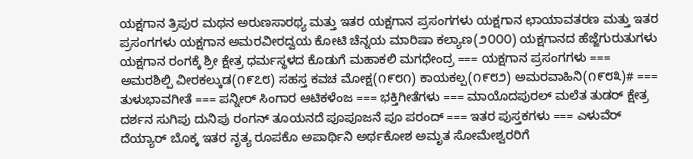ಯಕ್ಷಗಾನ ತ್ರಿಪುರ ಮಥನ ಅರುಣಸಾರಥ್ಯ ಮತ್ತು ಇತರ ಯಕ್ಷಗಾನ ಪ್ರಸಂಗಗಳು ಯಕ್ಷಗಾನ ಛಾಯಾವತರಣ ಮತ್ತು ಇತರ ಪ್ರಸಂಗಗಳು ಯಕ್ಷಗಾನ ಅಮರವೀರದ್ವಯ ಕೋಟಿ ಚೆನ್ನಯ ಮಾರಿಷಾ ಕಲ್ಯಾಣ(೨೦೦೦) ಯಕ್ಷಗಾನದ ಹೆಜ್ಜೆಗುರುತುಗಳು ಯಕ್ಷಗಾನ ರಂಗಕ್ಕೆ ಶ್ರೀ ಕ್ಷೇತ್ರ ಧರ್ಮಸ್ಥಳದ ಕೊಡುಗೆ ಮಹಾಕಲಿ ಮಗಧೇಂದ್ರ === ಯಕ್ಷಗಾನ ಪ್ರಸಂಗಗಳು === ಅಮರಶಿಲ್ಪಿ ವೀರಕಲ್ಕುಡ(೧೯೭೮) ಸಹಸ್ತ ಕವಚ ಮೋಕ್ಷ(೧೯೮೧) ಕಾಯಕಲ್ಪ(೧೯೮೨) ಅಮರವಾಹಿನಿ(೧೯೮೩)# === ತುಳುಭಾವಗೀತೆ === ಪನ್ನೀರ್ ಸಿಂಗಾರ ಆಟಿಕಳೆಂಜ === ಭಕ್ತಿಗೀತೆಗಳು === ಮಾಯೊದಪುರಲ್ ಮಲೆತ ತುಡರ್ ಕ್ಷೇತ್ರ ದರ್ಶನ ಸುಗಿಪು ದುನಿಪು ರಂಗನ್ ತೂಯನದೆ ಪೂಪೂಜನೆ ಪೂ ಪರಂದ್ === ಇತರ ಪುಸ್ತಕಗಳು === ಎಳುವೆರ್ ದೆಯ್ಯಾರ್ ಬೊಕ್ಕ ಇತರ ನೃತ್ಯ ರೂಪಕೊ ಅಪಾರ್ಥಿನಿ ಅರ್ಥಕೋಶ ಅಮೃತ ಸೋಮೇಶ್ವರರಿಗೆ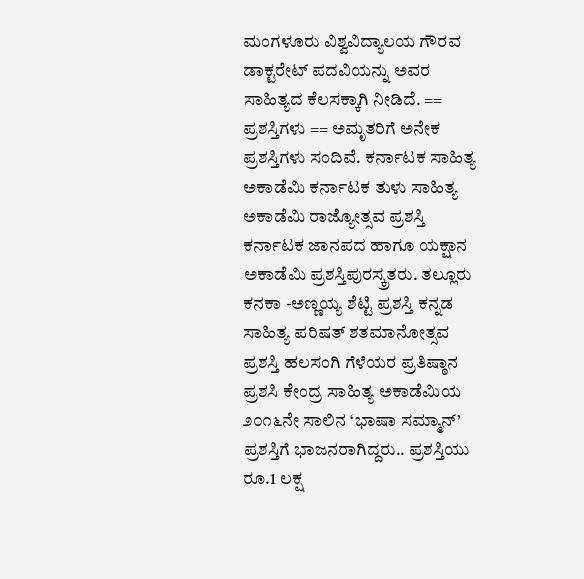ಮಂಗಳೂರು ವಿಶ್ವವಿದ್ಯಾಲಯ ಗೌರವ ಡಾಕ್ಟರೇಟ್ ಪದವಿಯನ್ನು ಅವರ ಸಾಹಿತ್ಯದ ಕೆಲಸಕ್ಕಾಗಿ ನೀಡಿದೆ. == ಪ್ರಶಸ್ತಿಗಳು == ಅಮೃತರಿಗೆ ಅನೇಕ ಪ್ರಶಸ್ತಿಗಳು ಸಂದಿವೆ. ಕರ್ನಾಟಕ ಸಾಹಿತ್ಯ ಅಕಾಡೆಮಿ ಕರ್ನಾಟಕ ತುಳು ಸಾಹಿತ್ಯ ಅಕಾಡೆಮಿ ರಾಜ್ಯೋತ್ಸವ ಪ್ರಶಸ್ತಿ ಕರ್ನಾಟಕ ಜಾನಪದ ಹಾಗೂ ಯಕ್ಷಾನ ಅಕಾಡೆಮಿ ಪ್ರಶಸ್ತಿಪುರಸ್ಕ್ರತರು. ತಲ್ಲೂರು ಕನಕಾ -ಅಣ್ಣಯ್ಯ ಶೆಟ್ಟಿ ಪ್ರಶಸ್ತಿ ಕನ್ನಡ ಸಾಹಿತ್ಯ ಪರಿಷತ್ ಶತಮಾನೋತ್ಸವ ಪ್ರಶಸ್ತಿ ಹಲಸಂಗಿ ಗೆಳೆಯರ ಪ್ರತಿಷ್ಠಾನ ಪ್ರಶಸಿ ಕೇಂದ್ರ ಸಾಹಿತ್ಯ ಅಕಾಡೆಮಿಯ ೨೦೧೬ನೇ ಸಾಲಿನ ‘ಭಾಷಾ ಸಮ್ಮಾನ್‌’ ಪ್ರಶಸ್ತಿಗೆ ಭಾಜನರಾಗಿದ್ದರು.. ಪ್ರಶಸ್ತಿಯು ರೂ.1 ಲಕ್ಷ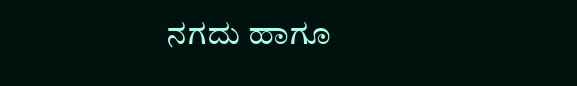ನಗದು ಹಾಗೂ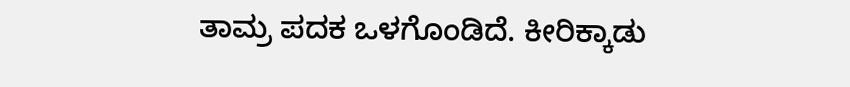ತಾಮ್ರ ಪದಕ ಒಳಗೊಂಡಿದೆ. ಕೀರಿಕ್ಕಾಡು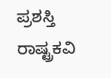ಪ್ರಶಸ್ತಿ ರಾಷ್ಟ್ರಕವಿ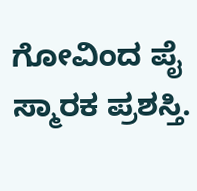ಗೋವಿಂದ ಪೈ ಸ್ಮಾರಕ ಪ್ರಶಸ್ತಿ.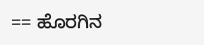== ಹೊರಗಿನ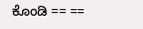ಕೊಂಡಿ == ==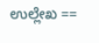ಉಲ್ಲೇಖ ==